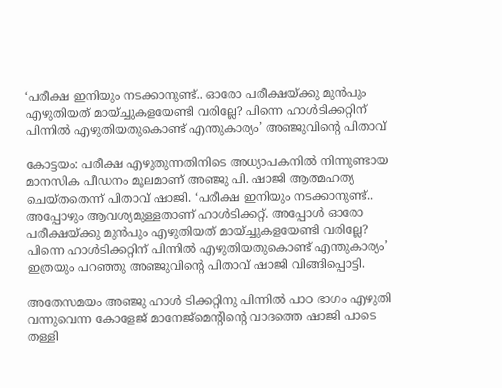‘പരീക്ഷ ഇനിയും നടക്കാനുണ്ട്.. ഓരോ പരീക്ഷയ്ക്കു മുന്‍പും എഴുതിയത് മായ്ച്ചുകളയേണ്ടി വരില്ലേ? പിന്നെ ഹാള്‍ടിക്കറ്റിന് പിന്നില്‍ എഴുതിയതുകൊണ്ട് എന്തുകാര്യം’ അഞ്ജുവിന്റെ പിതാവ്

കോട്ടയം: പരീക്ഷ എഴുതുന്നതിനിടെ അധ്യാപകനില്‍ നിന്നുണ്ടായ മാനസിക പീഡനം മൂലമാണ് അഞ്ജു പി. ഷാജി ആത്മഹത്യ ചെയ്തതെന്ന് പിതാവ് ഷാജി. ‘പരീക്ഷ ഇനിയും നടക്കാനുണ്ട്.. അപ്പോഴും ആവശ്യമുള്ളതാണ് ഹാള്‍ടിക്കറ്റ്. അപ്പോള്‍ ഓരോ പരീക്ഷയ്ക്കു മുന്‍പും എഴുതിയത് മായ്ച്ചുകളയേണ്ടി വരില്ലേ? പിന്നെ ഹാള്‍ടിക്കറ്റിന് പിന്നില്‍ എഴുതിയതുകൊണ്ട് എന്തുകാര്യം’ ഇത്രയും പറഞ്ഞു അഞ്ജുവിന്റെ പിതാവ് ഷാജി വിങ്ങിപ്പൊട്ടി.

അതേസമയം അഞ്ജു ഹാള്‍ ടിക്കറ്റിനു പിന്നില്‍ പാഠ ഭാഗം എഴുതി വന്നുവെന്ന കോളേജ് മാനേജ്‌മെന്റിന്റെ വാദത്തെ ഷാജി പാടെ തള്ളി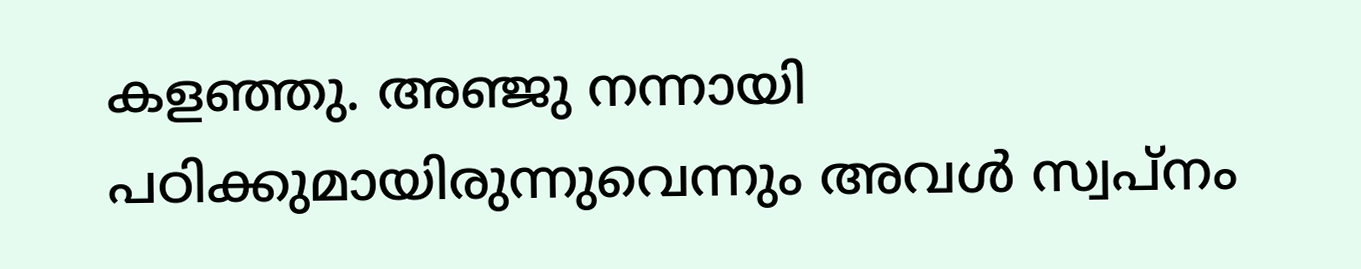കളഞ്ഞു. അഞ്ജു നന്നായി പഠിക്കുമായിരുന്നുവെന്നും അവള്‍ സ്വപ്നം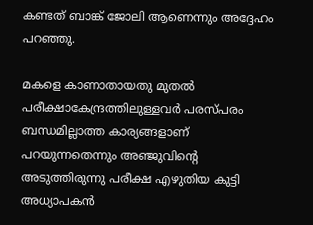കണ്ടത് ബാങ്ക് ജോലി ആണെന്നും അദ്ദേഹം പറഞ്ഞു.

മകളെ കാണാതായതു മുതല്‍ പരീക്ഷാകേന്ദ്രത്തിലുള്ളവര്‍ പരസ്പരം ബന്ധമില്ലാത്ത കാര്യങ്ങളാണ് പറയുന്നതെന്നും അഞ്ജുവിന്റെ അടുത്തിരുന്നു പരീക്ഷ എഴുതിയ കുട്ടി അധ്യാപകന്‍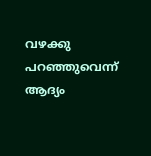വഴക്കു പറഞ്ഞുവെന്ന് ആദ്യം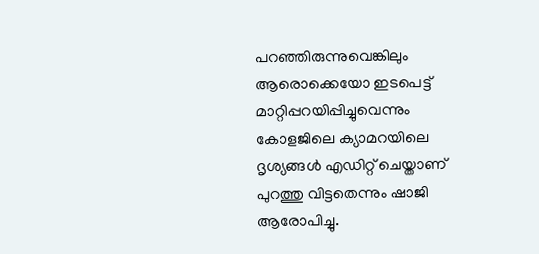പറഞ്ഞിരുന്നുവെങ്കിലും ആരൊക്കെയോ ഇടപെട്ട് മാറ്റിപ്പറയിപ്പിച്ചുവെന്നും കോളജിലെ ക്യാമറയിലെ ദൃശ്യങ്ങള്‍ എഡിറ്റ് ചെയ്താണ് പുറത്തു വിട്ടതെന്നും ഷാജി ആരോപിച്ചു.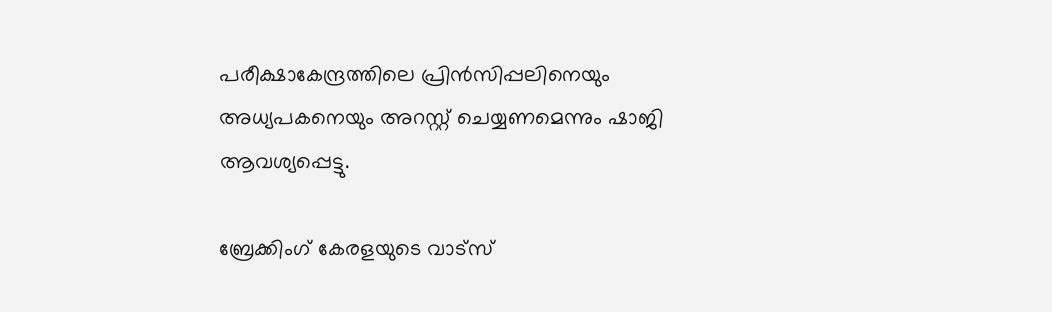പരീക്ഷാകേന്ദ്രത്തിലെ പ്രിന്‍സിപ്പലിനെയും അധ്യപകനെയും അറസ്റ്റ് ചെയ്യണമെന്നും ഷാജി ആവശ്യപ്പെട്ടു.

ബ്രേക്കിംഗ് കേരളയുടെ വാട്സ്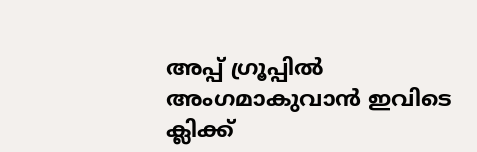അപ്പ് ഗ്രൂപ്പിൽ അംഗമാകുവാൻ ഇവിടെ ക്ലിക്ക്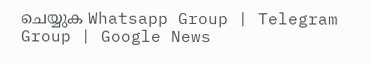ചെയ്യുക Whatsapp Group | Telegram Group | Google News